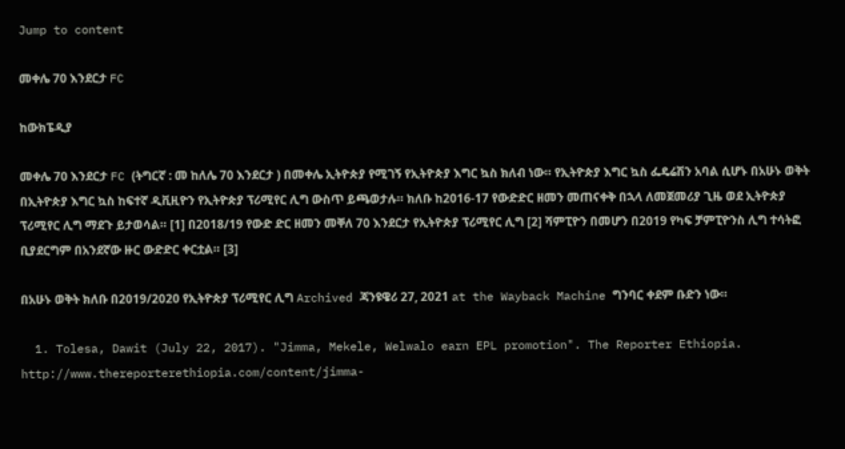Jump to content

መቀሌ 70 እንደርታ FC

ከውክፔዲያ

መቀሌ 70 እንደርታ FC (ትግርኛ : መ ከለሌ 70 እንደርታ ) በመቀሌ ኢትዮጵያ የሚገኝ የኢትዮጵያ እግር ኳስ ክለብ ነው። የኢትዮጵያ እግር ኳስ ፌዴሬሽን አባል ሲሆኑ በአሁኑ ወቅት በኢትዮጵያ እግር ኳስ ከፍተኛ ዲቪዚዮን የኢትዮጵያ ፕሪሚየር ሊግ ውስጥ ይጫወታሉ። ክለቡ ከ2016-17 የውድድር ዘመን መጠናቀቅ በኋላ ለመጀመሪያ ጊዜ ወደ ኢትዮጵያ ፕሪሚየር ሊግ ማደጉ ይታወሳል። [1] በ2018/19 የውድ ድር ዘመን መቐለ 70 እንደርታ የኢትዮጵያ ፕሪሚየር ሊግ [2] ሻምፒዮን በመሆን በ2019 የካፍ ቻምፒዮንስ ሊግ ተሳትፎ ቢያደርግም በአንደኛው ዙር ውድድር ቀርቷል። [3]

በአሁኑ ወቅት ክለቡ በ2019/2020 የኢትዮጵያ ፕሪሚየር ሊግ Archived ጃንዩዌሪ 27, 2021 at the Wayback Machine ግንባር ቀደም ቡድን ነው።

  1. Tolesa, Dawit (July 22, 2017). "Jimma, Mekele, Welwalo earn EPL promotion". The Reporter Ethiopia. http://www.thereporterethiopia.com/content/jimma-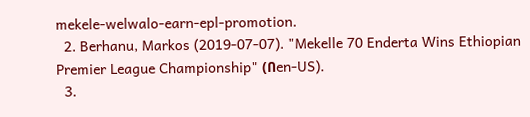mekele-welwalo-earn-epl-promotion.
  2. Berhanu, Markos (2019-07-07). "Mekelle 70 Enderta Wins Ethiopian Premier League Championship" (በen-US).
  3.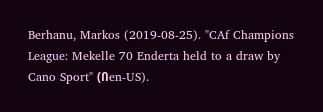Berhanu, Markos (2019-08-25). "CAf Champions League: Mekelle 70 Enderta held to a draw by Cano Sport" (በen-US).